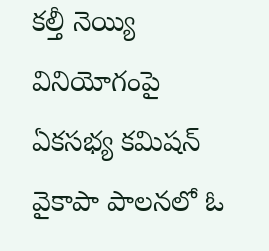కల్తీ నెయ్యి వినియోగంపై ఏకసభ్య కమిషన్ వైకాపా పాలనలో ఓ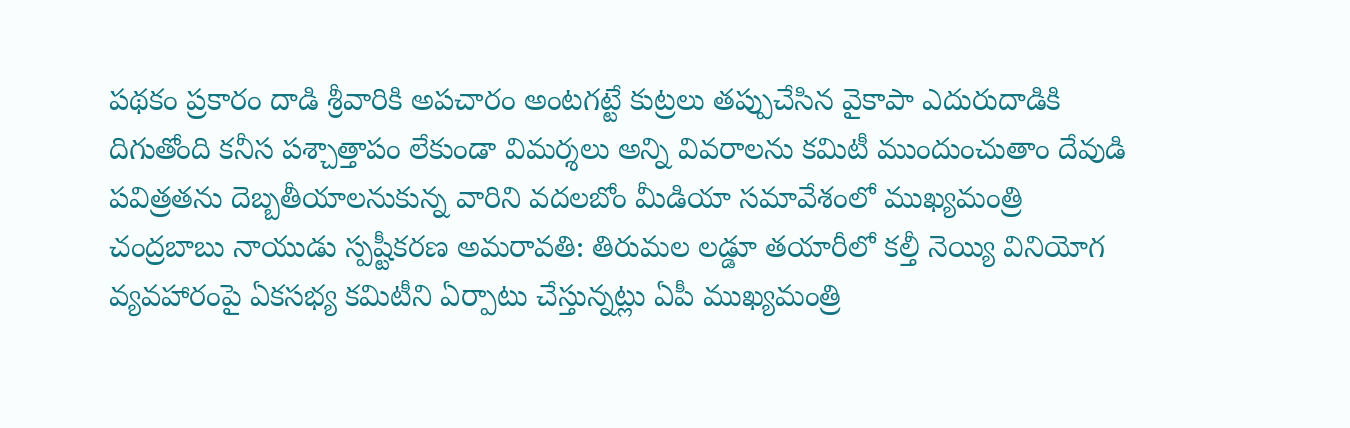పథకం ప్రకారం దాడి శ్రీవారికి అపచారం అంటగట్టే కుట్రలు తప్పుచేసిన వైకాపా ఎదురుదాడికి దిగుతోంది కనీస పశ్చాత్తాపం లేకుండా విమర్శలు అన్ని వివరాలను కమిటీ ముందుంచుతాం దేవుడి పవిత్రతను దెబ్బతీయాలనుకున్న వారిని వదలబోం మీడియా సమావేశంలో ముఖ్యమంత్రి చంద్రబాబు నాయుడు స్పష్టీకరణ అమరావతి: తిరుమల లడ్డూ తయారీలో కల్తీ నెయ్యి వినియోగ వ్యవహారంపై ఏకసభ్య కమిటీని ఏర్పాటు చేస్తున్నట్లు ఏపీ ముఖ్యమంత్రి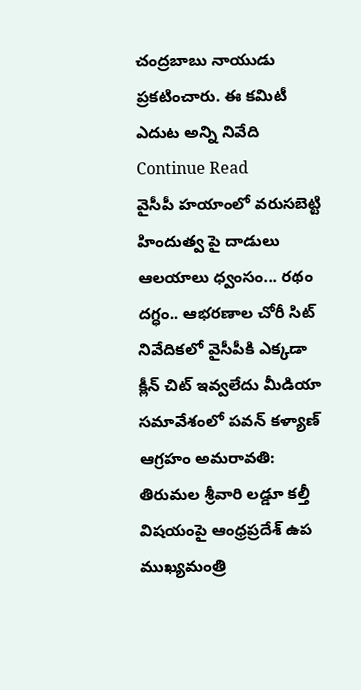చంద్రబాబు నాయుడు ప్రకటించారు. ఈ కమిటీ ఎదుట అన్ని నివేది
Continue Read
వైసీపీ హయాంలో వరుసబెట్టి హిందుత్వ పై దాడులు ఆలయాలు ధ్వంసం... రథం దగ్ధం.. ఆభరణాల చోరీ సిట్ నివేదికలో వైసీపీకి ఎక్కడా క్లీన్ చిట్ ఇవ్వలేదు మీడియా సమావేశంలో పవన్ కళ్యాణ్ ఆగ్రహం అమరావతి: తిరుమల శ్రీవారి లడ్డూ కల్తీ విషయంపై ఆంధ్రప్రదేశ్ ఉప ముఖ్యమంత్రి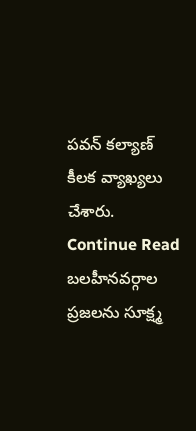పవన్ కల్యాణ్ కీలక వ్యాఖ్యలు చేశారు.
Continue Read
బలహీనవర్గాల ప్రజలను సూక్ష్మ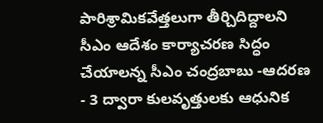పారిశ్రామికవేత్తలుగా తీర్చిదిద్దాలని సీఎం ఆదేశం కార్యాచరణ సిద్ధం చేయాలన్న సీఎం చంద్రబాబు -ఆదరణ - 3 ద్వారా కులవృత్తులకు ఆధునిక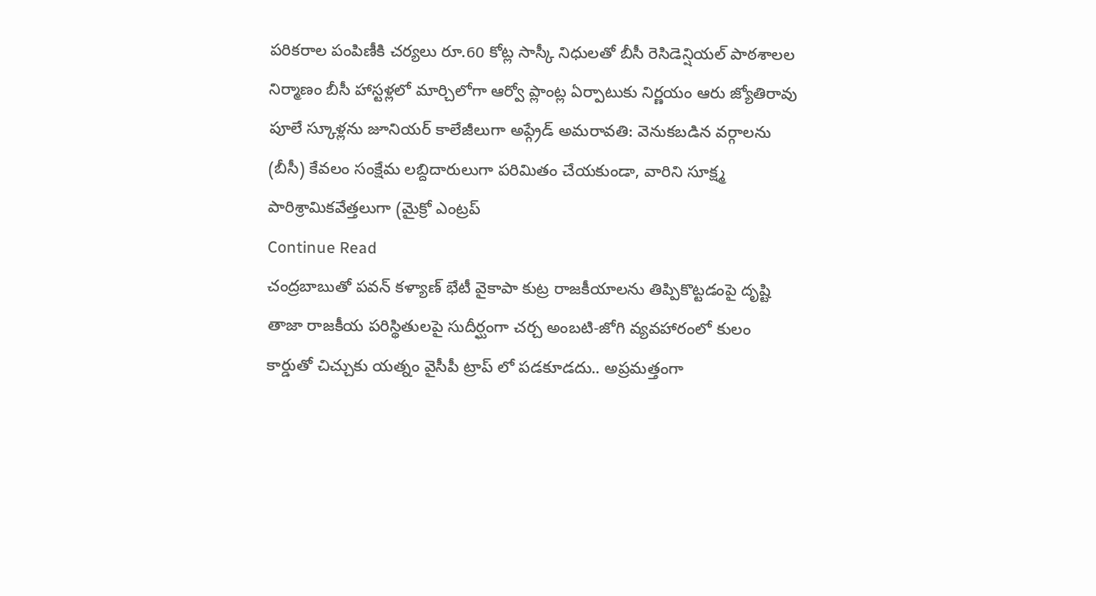పరికరాల పంపిణీకి చర్యలు రూ.60 కోట్ల సాస్కీ నిధులతో బీసీ రెసిడెన్షియల్ పాఠశాలల నిర్మాణం బీసీ హాస్టళ్లలో మార్చిలోగా ఆర్వో ప్లాంట్ల ఏర్పాటుకు నిర్ణయం ఆరు జ్యోతిరావు పూలే స్కూళ్లను జూనియర్ కాలేజీలుగా అప్గ్రేడ్ అమరావతి: వెనుకబడిన వర్గాలను (బీసీ) కేవలం సంక్షేమ లబ్దిదారులుగా పరిమితం చేయకుండా, వారిని సూక్ష్మ పారిశ్రామికవేత్తలుగా (మైక్రో ఎంట్రప్
Continue Read
చంద్రబాబుతో పవన్ కళ్యాణ్ భేటీ వైకాపా కుట్ర రాజకీయాలను తిప్పికొట్టడంపై దృష్టి తాజా రాజకీయ పరిస్థితులపై సుదీర్ఘంగా చర్చ అంబటి-జోగి వ్యవహారంలో కులం కార్డుతో చిచ్చుకు యత్నం వైసీపీ ట్రాప్ లో పడకూడదు.. అప్రమత్తంగా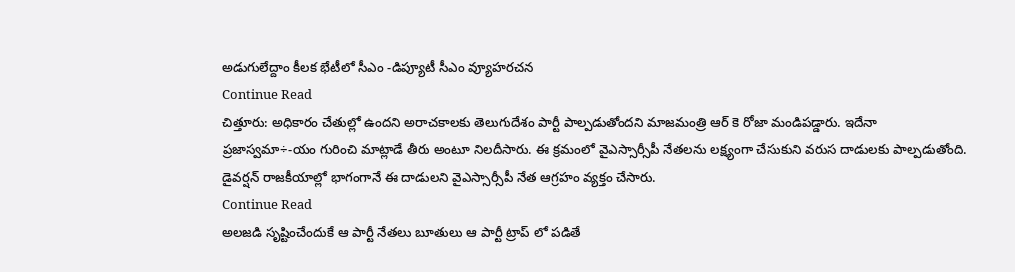అడుగులేద్దాం కీలక భేటీలో సీఎం -డిప్యూటీ సీఎం వ్యూహరచన
Continue Read
చిత్తూరు: అధికారం చేతుల్లో ఉందని అరాచకాలకు తెలుగుదేశం పార్టీ పాల్పడుతోందని మాజమంత్రి ఆర్ కె రోజా మండిపడ్డారు. ఇదేనా ప్రజాస్వమా÷-యం గురించి మాట్లాడే తీరు అంటూ నిలదీసారు. ఈ క్రమంలో వైఎస్సార్సీపీ నేతలను లక్ష్యంగా చేసుకుని వరుస దాడులకు పాల్పడుతోంది. డైవర్షన్ రాజకీయాల్లో భాగంగానే ఈ దాడులని వైఎస్సార్సీపీ నేత ఆగ్రహం వ్యక్తం చేసారు.
Continue Read
అలజడి సృష్టించేందుకే ఆ పార్టీ నేతలు బూతులు ఆ పార్టీ ట్రాప్ లో పడితే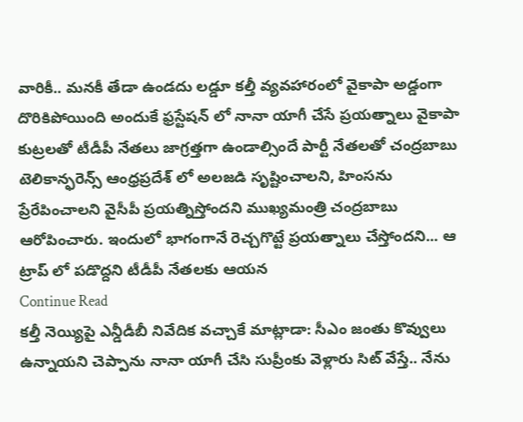వారికీ.. మనకీ తేడా ఉండదు లడ్డూ కల్తీ వ్యవహారంలో వైకాపా అడ్డంగా దొరికిపోయింది అందుకే ఫ్రస్టేషన్ లో నానా యాగీ చేసే ప్రయత్నాలు వైకాపా కుట్రలతో టీడీపీ నేతలు జాగ్రత్తగా ఉండాల్సిందే పార్టీ నేతలతో చంద్రబాబు టెలికాన్ఫరెన్స్ ఆంధ్రప్రదేశ్ లో అలజడి సృష్టించాలని, హింసను ప్రేరేపించాలని వైసీపీ ప్రయత్నిస్తోందని ముఖ్యమంత్రి చంద్రబాబు ఆరోపించారు. ఇందులో భాగంగానే రెచ్చగొట్టే ప్రయత్నాలు చేస్తోందని... ఆ ట్రాప్ లో పడొద్దని టీడీపీ నేతలకు ఆయన
Continue Read
కల్తీ నెయ్యిపై ఎన్డీడీబీ నివేదిక వచ్చాకే మాట్లాడా: సీఎం జంతు కొవ్వులు ఉన్నాయని చెప్పాను నానా యాగీ చేసి సుప్రీంకు వెళ్లారు సిట్ వేస్తే.. నేను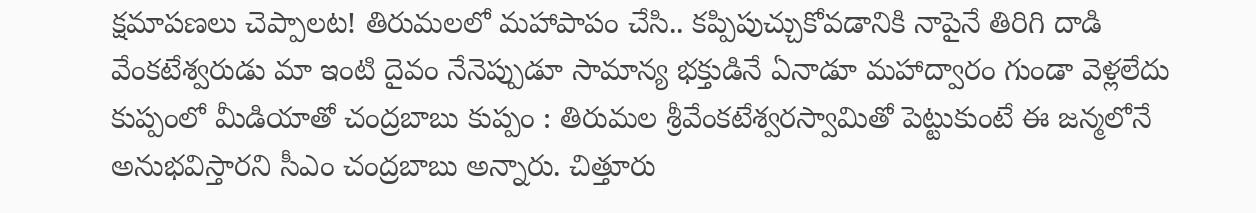క్షమాపణలు చెప్పాలట! తిరుమలలో మహాపాపం చేసి.. కప్పిపుచ్చుకోవడానికి నాపైనే తిరిగి దాడి వేంకటేశ్వరుడు మా ఇంటి దైవం నేనెప్పుడూ సామాన్య భక్తుడినే ఏనాడూ మహాద్వారం గుండా వెళ్లలేదు కుప్పంలో మీడియాతో చంద్రబాబు కుప్పం : తిరుమల శ్రీవేంకటేశ్వరస్వామితో పెట్టుకుంటే ఈ జన్మలోనే అనుభవిస్తారని సీఎం చంద్రబాబు అన్నారు. చిత్తూరు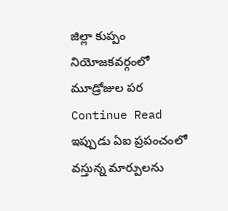జిల్లా కుప్పం నియోజకవర్గంలో మూడ్రోజుల పర
Continue Read
ఇప్పుడు ఏఐ ప్రపంచంలో వస్తున్న మార్పులను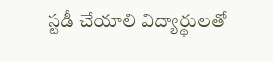స్టడీ చేయాలి విద్యార్థులతో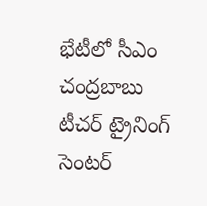భేటీలో సీఎం చంద్రబాబు టీచర్ ట్రైనింగ్ సెంటర్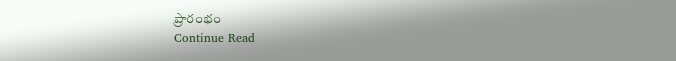ప్రారంభం
Continue Read